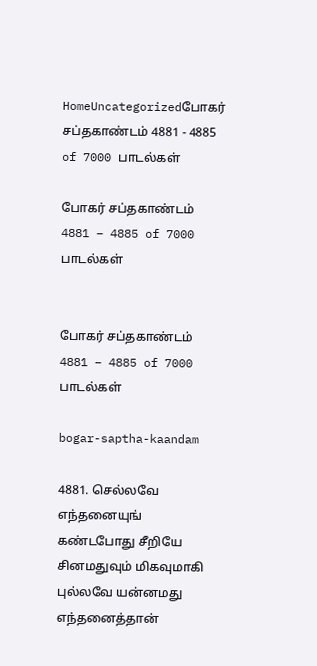HomeUncategorizedபோகர் சப்தகாண்டம் 4881 - 4885 of 7000 பாடல்கள்

போகர் சப்தகாண்டம் 4881 – 4885 of 7000 பாடல்கள்


போகர் சப்தகாண்டம் 4881 – 4885 of 7000 பாடல்கள்

bogar-saptha-kaandam

4881. செல்லவே எந்தனையுங் கண்டபோது சீறியே சினமதுவும் மிகவுமாகி
புல்லவே யன்னமது
எந்தனைத்தான்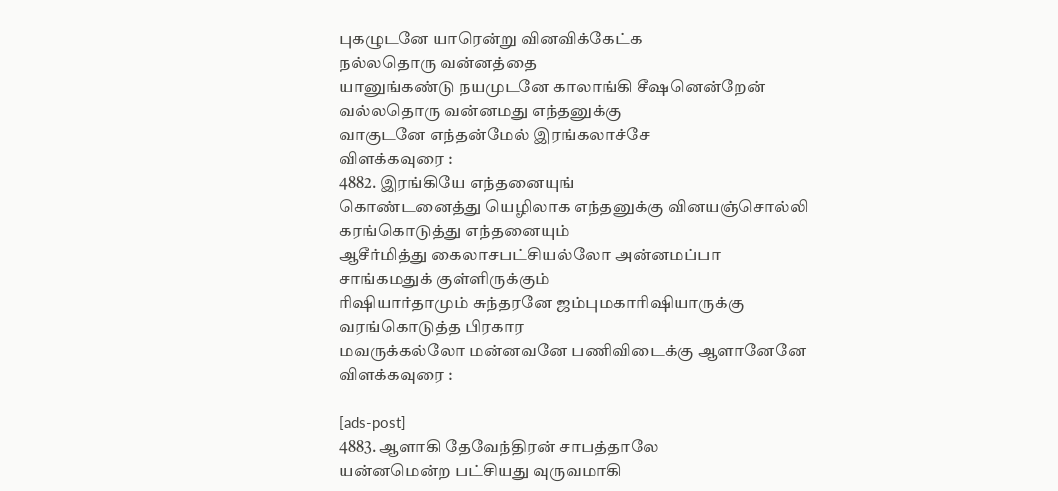புகழுடனே யாரென்று வினவிக்கேட்க
நல்லதொரு வன்னத்தை
யானுங்கண்டு நயமுடனே காலாங்கி சீஷனென்றேன்
வல்லதொரு வன்னமது எந்தனுக்கு
வாகுடனே எந்தன்மேல் இரங்கலாச்சே
விளக்கவுரை :
4882. இரங்கியே எந்தனையுங்
கொண்டனைத்து யெழிலாக எந்தனுக்கு வினயஞ்சொல்லி
கரங்கொடுத்து எந்தனையும்
ஆசீர்மித்து கைலாசபட்சியல்லோ அன்னமப்பா
சாங்கமதுக் குள்ளிருக்கும்
ரிஷியார்தாமும் சுந்தரனே ஜம்புமகாரிஷியாருக்கு
வரங்கொடுத்த பிரகார
மவருக்கல்லோ மன்னவனே பணிவிடைக்கு ஆளானேனே
விளக்கவுரை :

[ads-post]
4883. ஆளாகி தேவேந்திரன் சாபத்தாலே
யன்னமென்ற பட்சியது வுருவமாகி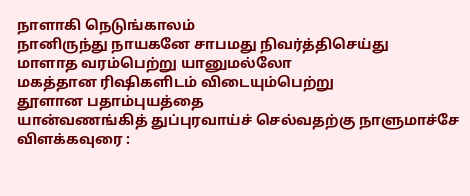நாளாகி நெடுங்காலம்
நானிருந்து நாயகனே சாபமது நிவர்த்திசெய்து
மாளாத வரம்பெற்று யானுமல்லோ
மகத்தான ரிஷிகளிடம் விடையும்பெற்று
தூளான பதாம்புயத்தை
யான்வணங்கித் துப்புரவாய்ச் செல்வதற்கு நாளுமாச்சே
விளக்கவுரை :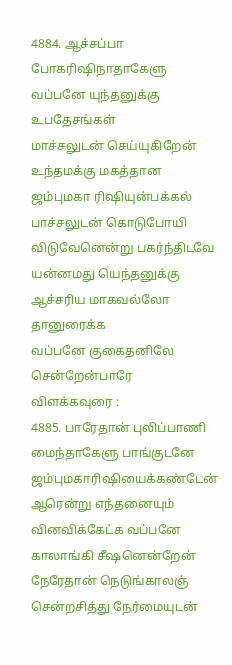4884. ஆச்சப்பா போகரிஷிநாதாகேளு
வப்பனே யுந்தனுக்கு உபதேசங்கள்
மாச்சலுடன் செய்யுகிறேன்
உந்தமக்கு மகத்தான ஜம்புமகா ரிஷியுன்பக்கல்
பாச்சலுடன் கொடுபோயி
விடுவேனென்று பகர்ந்திடவே யன்னமது யெந்தனுக்கு
ஆச்சரிய மாகவல்லோ தானுரைக்க
வப்பனே குகைதனிலே சென்றேன்பாரே
விளக்கவுரை :
4885. பாரேதான் புலிப்பாணி
மைந்தாகேளு பாங்குடனே ஜம்புமகாரிஷியைக்கண்டேன்
ஆரென்று எந்தனையும்
வினவிக்கேட்க வப்பனே காலாங்கி சீஷனென்றேன்
நேரேதான் நெடுங்காலஞ்
சென்றசித்து நேர்மையுடன்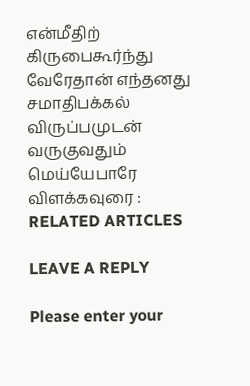என்மீதிற் கிருபைகூர்ந்து
வேரேதான் எந்தனது
சமாதிபக்கல் விருப்பமுடன் வருகுவதும் மெய்யேபாரே
விளக்கவுரை :
RELATED ARTICLES

LEAVE A REPLY

Please enter your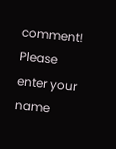comment!
Please enter your name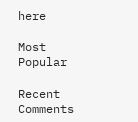here

Most Popular

Recent Comments